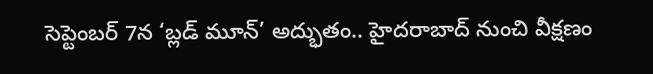సెప్టెంబర్ 7న ‘బ్లడ్ మూన్’ అద్భుతం.. హైదరాబాద్ నుంచి వీక్షణం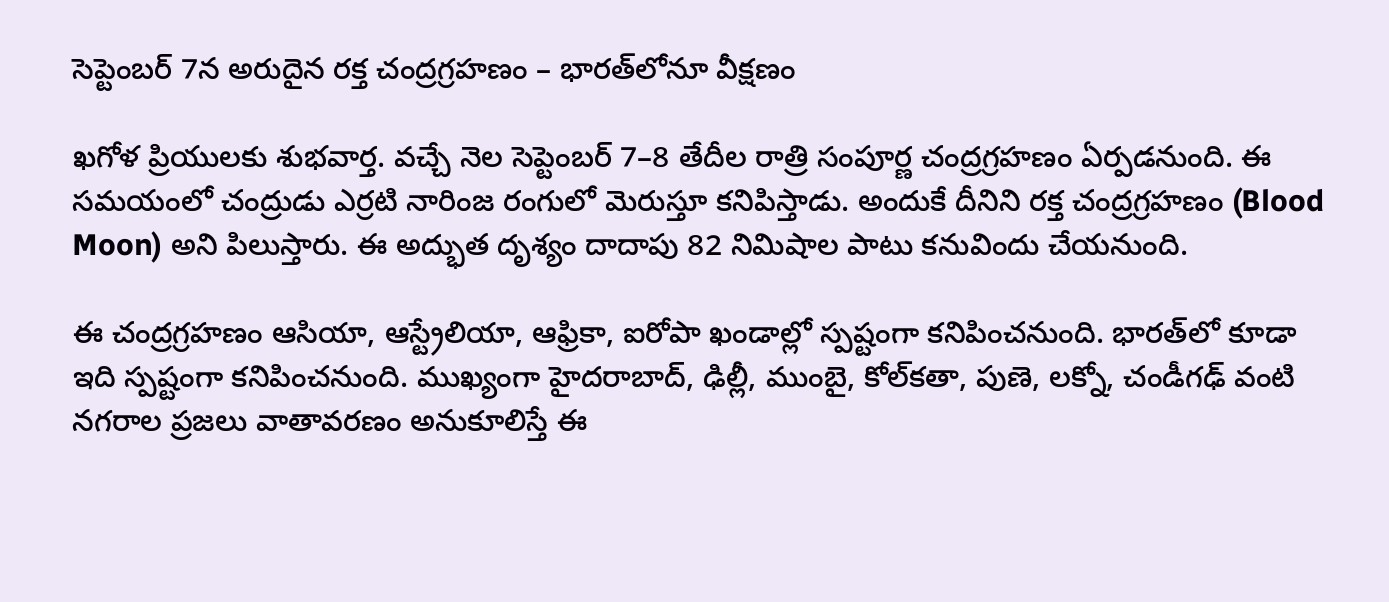సెప్టెంబర్ 7న అరుదైన రక్త చంద్రగ్రహణం – భారత్‌లోనూ వీక్షణం

ఖగోళ ప్రియులకు శుభవార్త. వచ్చే నెల సెప్టెంబర్ 7–8 తేదీల రాత్రి సంపూర్ణ చంద్రగ్రహణం ఏర్పడనుంది. ఈ సమయంలో చంద్రుడు ఎర్రటి నారింజ రంగులో మెరుస్తూ కనిపిస్తాడు. అందుకే దీనిని రక్త చంద్రగ్రహణం (Blood Moon) అని పిలుస్తారు. ఈ అద్భుత దృశ్యం దాదాపు 82 నిమిషాల పాటు కనువిందు చేయనుంది.

ఈ చంద్రగ్రహణం ఆసియా, ఆస్ట్రేలియా, ఆఫ్రికా, ఐరోపా ఖండాల్లో స్పష్టంగా కనిపించనుంది. భారత్‌లో కూడా ఇది స్పష్టంగా కనిపించనుంది. ముఖ్యంగా హైదరాబాద్, ఢిల్లీ, ముంబై, కోల్‌కతా, పుణె, లక్నో, చండీగఢ్ వంటి నగరాల ప్రజలు వాతావరణం అనుకూలిస్తే ఈ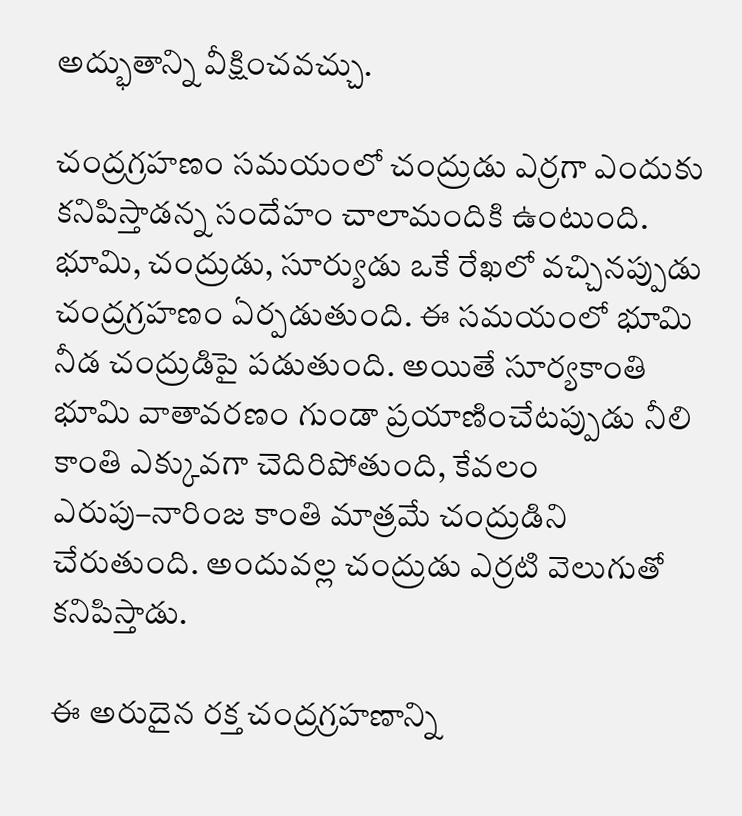అద్భుతాన్ని వీక్షించవచ్చు.

చంద్రగ్రహణం సమయంలో చంద్రుడు ఎర్రగా ఎందుకు కనిపిస్తాడన్న సందేహం చాలామందికి ఉంటుంది. భూమి, చంద్రుడు, సూర్యుడు ఒకే రేఖలో వచ్చినప్పుడు చంద్రగ్రహణం ఏర్పడుతుంది. ఈ సమయంలో భూమి నీడ చంద్రుడిపై పడుతుంది. అయితే సూర్యకాంతి భూమి వాతావరణం గుండా ప్రయాణించేటప్పుడు నీలి కాంతి ఎక్కువగా చెదిరిపోతుంది, కేవలం ఎరుపు–నారింజ కాంతి మాత్రమే చంద్రుడిని చేరుతుంది. అందువల్ల చంద్రుడు ఎర్రటి వెలుగుతో కనిపిస్తాడు.

ఈ అరుదైన రక్త చంద్రగ్రహణాన్ని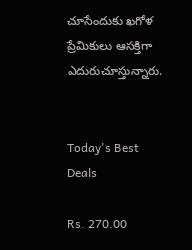చూసేందుకు ఖగోళ ప్రేమికులు ఆసక్తిగా ఎదురుచూస్తున్నారు.


Today's Best Deals

Rs. 270.00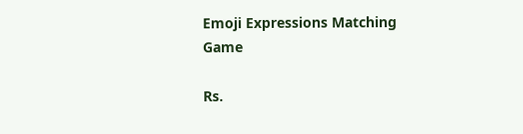Emoji Expressions Matching Game

Rs.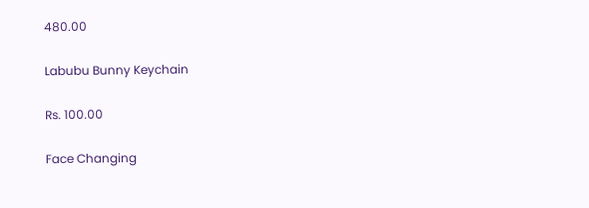480.00

Labubu Bunny Keychain

Rs. 100.00

Face Changing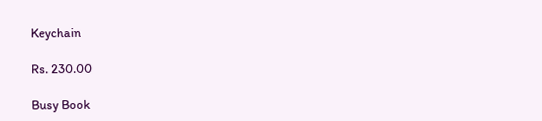Keychain

Rs. 230.00

Busy Book